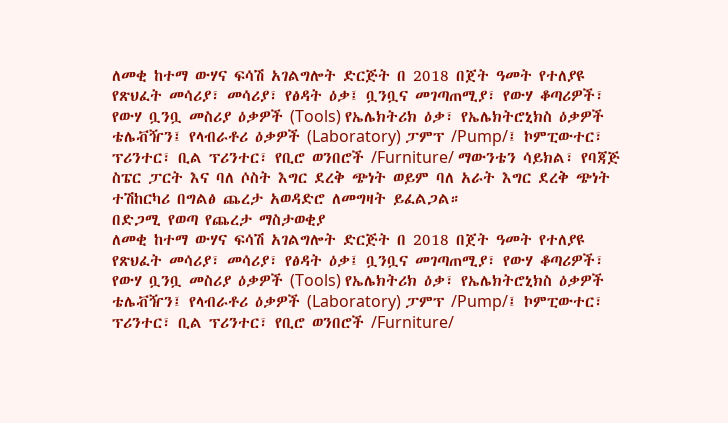ለመቂ ከተማ ውሃና ፍሳሽ አገልግሎት ድርጅት በ 2018 በጀት ዓመት የተለያዩ የጽህፈት መሳሪያ፣ መሳሪያ፣ የፅዳት ዕቃ፤ ቧንቧና መገጣጠሚያ፣ የውሃ ቆጣሪዎች፣ የውሃ ቧንቧ መስሪያ ዕቃዎች (Tools) የኤሌክትሪክ ዕቃ፣ የኤሌክትሮኒክስ ዕቃዎች ቴሌቭዥን፤ የላብራቶሪ ዕቃዎች (Laboratory) ፓምፕ /Pump/፤ ኮምፒውተር፣ ፕሪንተር፣ ቢል ፕሪንተር፣ የቢሮ ወንበሮች /Furniture/ ማውንቴን ሳይክል፣ የባጃጅ ስፔር ፓርት እና ባለ ሶስት እግር ደረቅ ጭነት ወይም ባለ አራት እግር ደረቅ ጭነት ተሽከርካሪ በግልፅ ጨረታ አወዳድሮ ለመግዛት ይፈልጋል።
በድጋሚ የወጣ የጨረታ ማስታወቂያ
ለመቂ ከተማ ውሃና ፍሳሽ አገልግሎት ድርጅት በ 2018 በጀት ዓመት የተለያዩ የጽህፈት መሳሪያ፣ መሳሪያ፣ የፅዳት ዕቃ፤ ቧንቧና መገጣጠሚያ፣ የውሃ ቆጣሪዎች፣ የውሃ ቧንቧ መስሪያ ዕቃዎች (Tools) የኤሌክትሪክ ዕቃ፣ የኤሌክትሮኒክስ ዕቃዎች ቴሌቭዥን፤ የላብራቶሪ ዕቃዎች (Laboratory) ፓምፕ /Pump/፤ ኮምፒውተር፣ ፕሪንተር፣ ቢል ፕሪንተር፣ የቢሮ ወንበሮች /Furniture/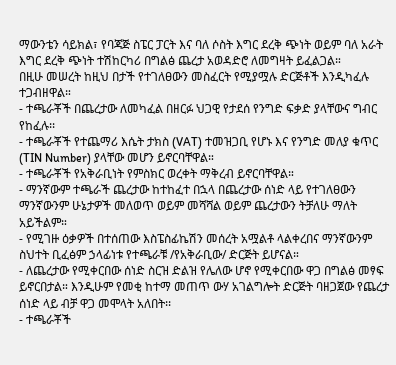ማውንቴን ሳይክል፣ የባጃጅ ስፔር ፓርት እና ባለ ሶስት እግር ደረቅ ጭነት ወይም ባለ አራት እግር ደረቅ ጭነት ተሽከርካሪ በግልፅ ጨረታ አወዳድሮ ለመግዛት ይፈልጋል።
በዚሁ መሠረት ከዚህ በታች የተገለፀውን መስፈርት የሚያሟሉ ድርጅቶች እንዲካፈሉ ተጋብዘዋል።
- ተጫራቾች በጨረታው ለመካፈል በዘርፉ ህጋዊ የታደሰ የንግድ ፍቃድ ያላቸውና ግብር የከፈሉ፡፡
- ተጫራቾች የተጨማሪ እሴት ታክስ (VAT) ተመዝጋቢ የሆኑ እና የንግድ መለያ ቁጥር (TIN Number) ያላቸው መሆን ይኖርባቸዋል።
- ተጫራቾች የአቅራቢነት የምስክር ወረቀት ማቅረብ ይኖርባቸዋል።
- ማንኛውም ተጫራች ጨረታው ከተከፈተ በኋላ በጨረታው ሰነድ ላይ የተገለፀውን ማንኛውንም ሁኔታዎች መለወጥ ወይም መሻሻል ወይም ጨረታውን ትቻለሁ ማለት አይችልም።
- የሚገዙ ዕቃዎች በተሰጠው እስፔስፊኬሽን መሰረት አሟልቶ ላልቀረበና ማንኛውንም ስህተት ቢፈፅም ኃላፊነቱ የተጫራቹ /የአቅራቢው/ ድርጅት ይሆናል።
- ለጨረታው የሚቀርበው ሰነድ ስርዝ ድልዝ የሌለው ሆኖ የሚቀርበው ዋጋ በግልፅ መፃፍ ይኖርበታል። እንዲሁም የመቂ ከተማ መጠጥ ውሃ አገልግሎት ድርጅት ባዘጋጀው የጨረታ ሰነድ ላይ ብቻ ዋጋ መሞላት አለበት፡፡
- ተጫራቾች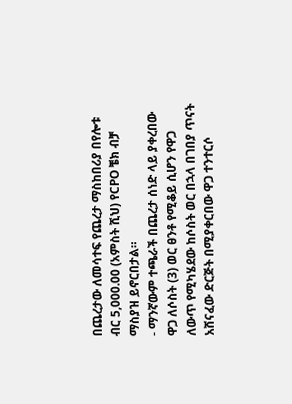በጨረታው ለመሳተፍ የጨረታ ማስከበሪያ በየሎቱ ብር 5,000.00 (አምስት ሺህ) የCPO ቼክ ብቻ ማስያዝ ይኖርበታል።
- ማንኛውም ተጫራች በጨረታ ሰነድ ላይ ያቀረበው ዋጋ ለሶስት (3) ወር ፀንቶ የሚቆይ ሲሆን የዋጋ ለውጥ የሚካሄደው ከሶስት ወር በኋላ በገበያ ጥናት አሸናፈው ድርጅት በሚያቀርበው ዋጋ ተንተርሶ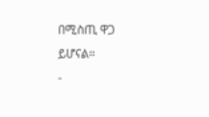በሚስጢ ዋጋ ይሆናል።
-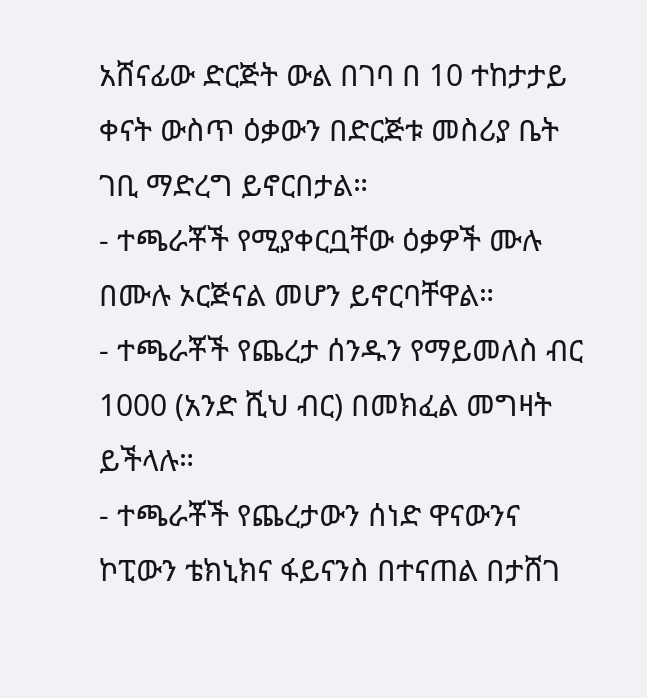አሸናፊው ድርጅት ውል በገባ በ 10 ተከታታይ ቀናት ውስጥ ዕቃውን በድርጅቱ መስሪያ ቤት ገቢ ማድረግ ይኖርበታል።
- ተጫራቾች የሚያቀርቧቸው ዕቃዎች ሙሉ በሙሉ ኦርጅናል መሆን ይኖርባቸዋል።
- ተጫራቾች የጨረታ ሰንዱን የማይመለስ ብር 1000 (አንድ ሺህ ብር) በመክፈል መግዛት ይችላሉ።
- ተጫራቾች የጨረታውን ሰነድ ዋናውንና ኮፒውን ቴክኒክና ፋይናንስ በተናጠል በታሸገ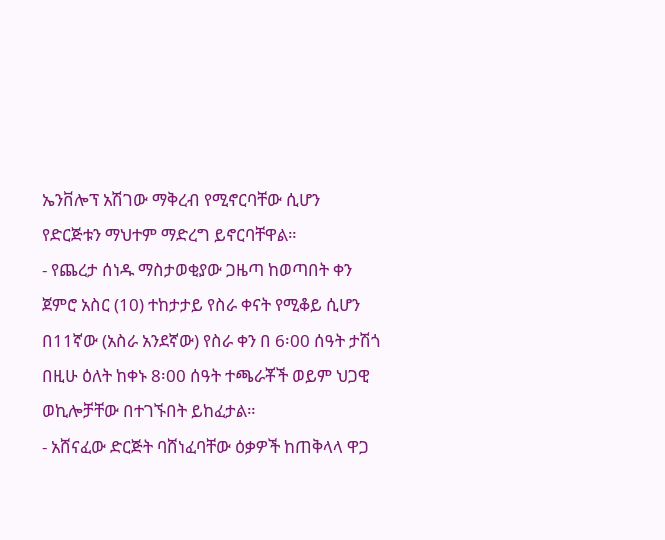ኤንቨሎፕ አሽገው ማቅረብ የሚኖርባቸው ሲሆን የድርጅቱን ማህተም ማድረግ ይኖርባቸዋል።
- የጨረታ ሰነዱ ማስታወቂያው ጋዜጣ ከወጣበት ቀን ጀምሮ አስር (10) ተከታታይ የስራ ቀናት የሚቆይ ሲሆን በ11ኛው (አስራ አንደኛው) የስራ ቀን በ 6፡00 ሰዓት ታሽጎ በዚሁ ዕለት ከቀኑ 8፡00 ሰዓት ተጫራቾች ወይም ህጋዊ ወኪሎቻቸው በተገኙበት ይከፈታል።
- አሸናፈው ድርጅት ባሸነፈባቸው ዕቃዎች ከጠቅላላ ዋጋ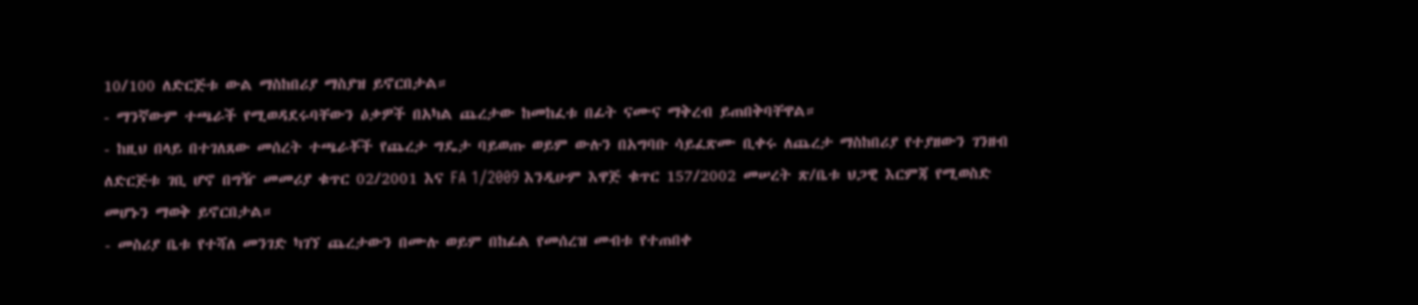10/100 ለድርጅቱ ውል ማስከበሪያ ማስያዝ ይኖርበታል።
- ማንኛውም ተጫራች የሚወዳደሩባቸውን ዕቃዎች በአካል ጨረታው ከመከፈቱ በፊት ናሙና ማቅረብ ይጠበቅባቸዋል።
- ከዚህ በላይ በተገለጸው መሰረት ተጫራቾች የጨረታ ግዴታ ባይወጡ ወይም ውሉን በአግባቡ ሳይፈጽሙ ቢቀሩ ለጨረታ ማስከበሪያ የተያዘውን ገንዘብ ለድርጅቱ ገቢ ሆኖ በግዥ መመሪያ ቁጥር 02/2001 እና FA 1/2009 እንዲሁም እዋጅ ቁጥር 157/2002 መሠረት ጽ/ቤቱ ህጋዊ እርምጃ የሚወስድ መሆኑን ማወቅ ይኖርበታል።
- መስሪያ ቤቱ የተሻለ መንገድ ካገኘ ጨረታውን በሙሉ ወይም በከፊል የመሰረዝ መብቱ የተጠበቀ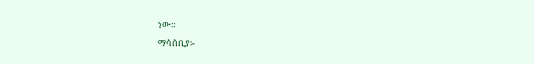ነው።
ማሳሰቢያ፡-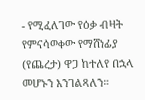- የሚፈለገው የዕቃ ብዛት የምናሳወቀው የማሸነፊያ (የጨረታ) ዋጋ ከተለየ በኋላ መሆኑን እንገልጻለን።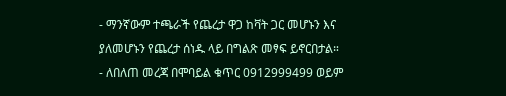- ማንኛውም ተጫራች የጨረታ ዋጋ ከቫት ጋር መሆኑን እና ያለመሆኑን የጨረታ ሰነዱ ላይ በግልጽ መፃፍ ይኖርበታል።
- ለበለጠ መረጃ በሞባይል ቁጥር 0912999499 ወይም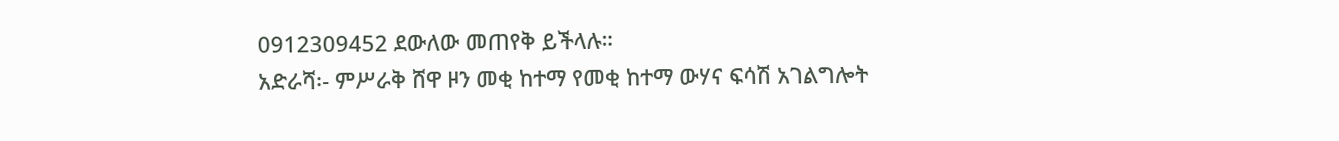0912309452 ደውለው መጠየቅ ይችላሉ።
አድራሻ፡- ምሥራቅ ሸዋ ዞን መቂ ከተማ የመቂ ከተማ ውሃና ፍሳሽ አገልግሎት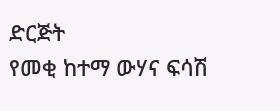ድርጅት
የመቂ ከተማ ውሃና ፍሳሽ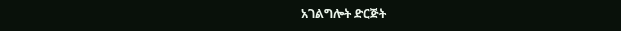አገልግሎት ድርጅት